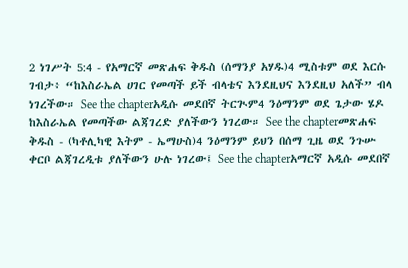2 ነገሥት 5:4 - የአማርኛ መጽሐፍ ቅዱስ (ሰማንያ አሃዱ)4 ሚስቱም ወደ እርሱ ገብታ፥ “ከእስራኤል ሀገር የመጣች ይች ብላቴና እንደዚህና እንደዚህ አለች” ብላ ነገረችው። See the chapterአዲሱ መደበኛ ትርጒም4 ንዕማንም ወደ ጌታው ሄዶ ከእስራኤል የመጣችው ልጃገረድ ያለችውን ነገረው። See the chapterመጽሐፍ ቅዱስ - (ካቶሊካዊ እትም - ኤማሁስ)4 ንዕማንም ይህን በሰማ ጊዜ ወደ ንጉሡ ቀርቦ ልጃገረዲቱ ያለችውን ሁሉ ነገረው፤ See the chapterአማርኛ አዲሱ መደበኛ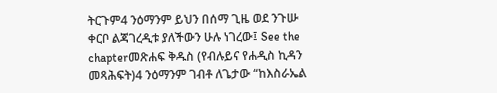ትርጉም4 ንዕማንም ይህን በሰማ ጊዜ ወደ ንጉሡ ቀርቦ ልጃገረዲቱ ያለችውን ሁሉ ነገረው፤ See the chapterመጽሐፍ ቅዱስ (የብሉይና የሐዲስ ኪዳን መጻሕፍት)4 ንዕማንም ገብቶ ለጌታው “ከእስራኤል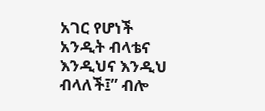አገር የሆነች አንዲት ብላቴና እንዲህና እንዲህ ብላለች፤” ብሎ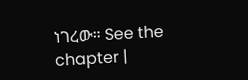ነገረው። See the chapter |